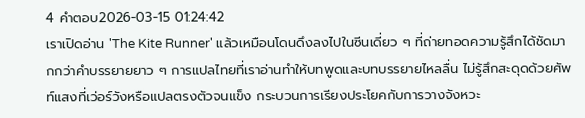4 คำตอบ2026-03-15 01:24:42
เราเปิดอ่าน 'The Kite Runner' แล้วเหมือนโดนดึงลงไปในซีนเดี่ยว ๆ ที่ถ่ายทอดความรู้สึกได้ชัดมากกว่าคำบรรยายยาว ๆ การแปลไทยที่เราอ่านทำให้บทพูดและบทบรรยายไหลลื่น ไม่รู้สึกสะดุดด้วยศัพท์แสงที่เว่อร์วังหรือแปลตรงตัวจนแข็ง กระบวนการเรียงประโยคกับการวางจังหวะ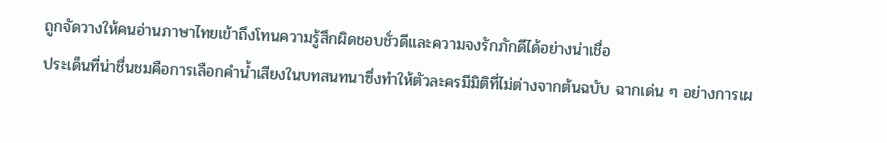ถูกจัดวางให้คนอ่านภาษาไทยเข้าถึงโทนความรู้สึกผิดชอบชั่วดีและความจงรักภักดีได้อย่างน่าเชื่อ
ประเด็นที่น่าชื่นชมคือการเลือกคำน้ำเสียงในบทสนทนาซึ่งทำให้ตัวละครมีมิติที่ไม่ต่างจากต้นฉบับ ฉากเด่น ๆ อย่างการเผ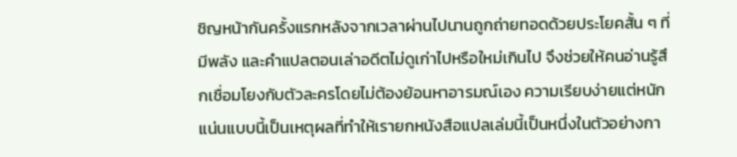ชิญหน้ากันครั้งแรกหลังจากเวลาผ่านไปนานถูกถ่ายทอดด้วยประโยคสั้น ๆ ที่มีพลัง และคำแปลตอนเล่าอดีตไม่ดูเก่าไปหรือใหม่เกินไป จึงช่วยให้คนอ่านรู้สึกเชื่อมโยงกับตัวละครโดยไม่ต้องย้อนหาอารมณ์เอง ความเรียบง่ายแต่หนักแน่นแบบนี้เป็นเหตุผลที่ทำให้เรายกหนังสือแปลเล่มนี้เป็นหนึ่งในตัวอย่างกา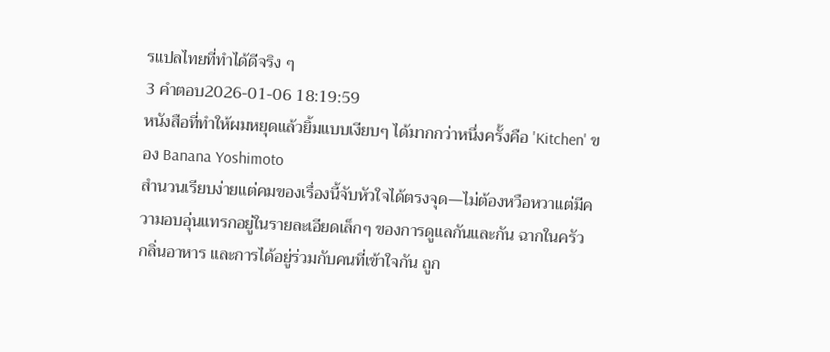รแปลไทยที่ทำได้ดีจริง ๆ
3 คำตอบ2026-01-06 18:19:59
หนังสือที่ทำให้ผมหยุดแล้วยิ้มแบบเงียบๆ ได้มากกว่าหนึ่งครั้งคือ 'Kitchen' ของ Banana Yoshimoto
สำนวนเรียบง่ายแต่คมของเรื่องนี้จับหัวใจได้ตรงจุด—ไม่ต้องหวือหวาแต่มีความอบอุ่นแทรกอยู่ในรายละเอียดเล็กๆ ของการดูแลกันและกัน ฉากในครัว กลิ่นอาหาร และการได้อยู่ร่วมกับคนที่เข้าใจกัน ถูก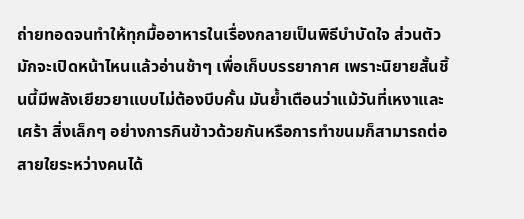ถ่ายทอดจนทำให้ทุกมื้ออาหารในเรื่องกลายเป็นพิธีบำบัดใจ ส่วนตัวมักจะเปิดหน้าไหนแล้วอ่านช้าๆ เพื่อเก็บบรรยากาศ เพราะนิยายสั้นชิ้นนี้มีพลังเยียวยาแบบไม่ต้องบีบคั้น มันย้ำเตือนว่าแม้วันที่เหงาและเศร้า สิ่งเล็กๆ อย่างการกินข้าวด้วยกันหรือการทำขนมก็สามารถต่อสายใยระหว่างคนได้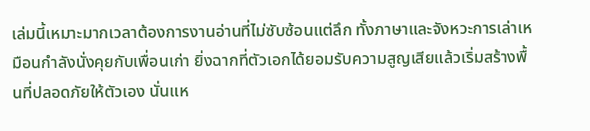เล่มนี้เหมาะมากเวลาต้องการงานอ่านที่ไม่ซับซ้อนแต่ลึก ทั้งภาษาและจังหวะการเล่าเหมือนกำลังนั่งคุยกับเพื่อนเก่า ยิ่งฉากที่ตัวเอกได้ยอมรับความสูญเสียแล้วเริ่มสร้างพื้นที่ปลอดภัยให้ตัวเอง นั่นแห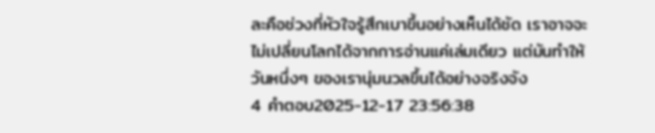ละคือช่วงที่หัวใจรู้สึกเบาขึ้นอย่างเห็นได้ชัด เราอาจจะไม่เปลี่ยนโลกได้จากการอ่านแค่เล่มเดียว แต่มันทำให้วันหนึ่งๆ ของเรานุ่มนวลขึ้นได้อย่างจริงจัง
4 คำตอบ2025-12-17 23:56:38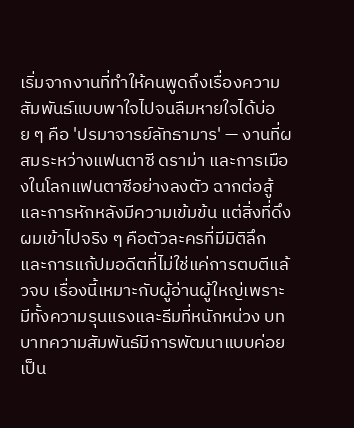เริ่มจากงานที่ทำให้คนพูดถึงเรื่องความสัมพันธ์แบบพาใจไปจนลืมหายใจได้บ่อย ๆ คือ 'ปรมาจารย์ลัทธามาร' — งานที่ผสมระหว่างแฟนตาซี ดราม่า และการเมืองในโลกแฟนตาซีอย่างลงตัว ฉากต่อสู้และการหักหลังมีความเข้มข้น แต่สิ่งที่ดึงผมเข้าไปจริง ๆ คือตัวละครที่มีมิติลึก และการแก้ปมอดีตที่ไม่ใช่แค่การตบตีแล้วจบ เรื่องนี้เหมาะกับผู้อ่านผู้ใหญ่เพราะมีทั้งความรุนแรงและธีมที่หนักหน่วง บทบาทความสัมพันธ์มีการพัฒนาแบบค่อยเป็น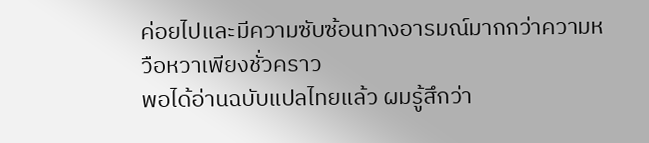ค่อยไปและมีความซับซ้อนทางอารมณ์มากกว่าความหวือหวาเพียงชั่วคราว
พอได้อ่านฉบับแปลไทยแล้ว ผมรู้สึกว่า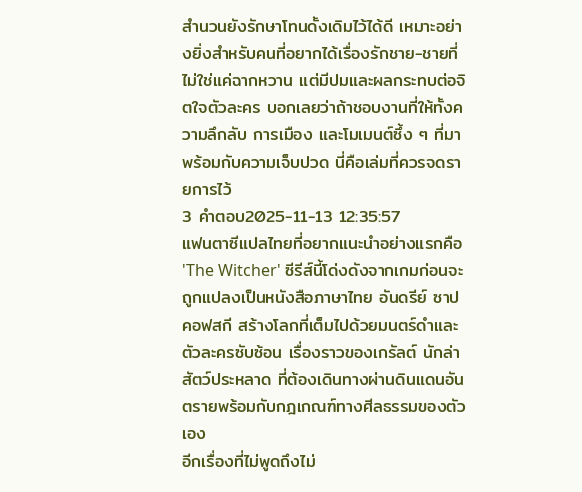สำนวนยังรักษาโทนดั้งเดิมไว้ได้ดี เหมาะอย่างยิ่งสำหรับคนที่อยากได้เรื่องรักชาย-ชายที่ไม่ใช่แค่ฉากหวาน แต่มีปมและผลกระทบต่อจิตใจตัวละคร บอกเลยว่าถ้าชอบงานที่ให้ทั้งความลึกลับ การเมือง และโมเมนต์ซึ้ง ๆ ที่มาพร้อมกับความเจ็บปวด นี่คือเล่มที่ควรจดรายการไว้
3 คำตอบ2025-11-13 12:35:57
แฟนตาซีแปลไทยที่อยากแนะนำอย่างแรกคือ 'The Witcher' ซีรีส์นี้โด่งดังจากเกมก่อนจะถูกแปลงเป็นหนังสือภาษาไทย อันดรีย์ ซาปคอฟสกี สร้างโลกที่เต็มไปด้วยมนตร์ดำและตัวละครซับซ้อน เรื่องราวของเกรัลต์ นักล่าสัตว์ประหลาด ที่ต้องเดินทางผ่านดินแดนอันตรายพร้อมกับกฎเกณฑ์ทางศีลธรรมของตัวเอง
อีกเรื่องที่ไม่พูดถึงไม่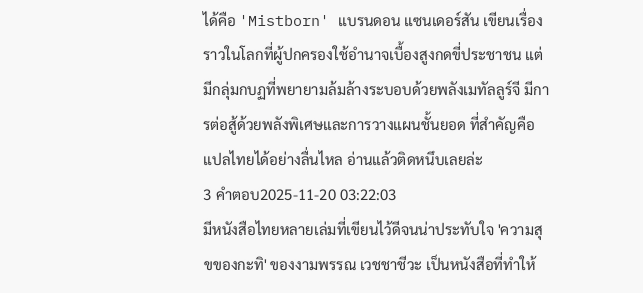ได้คือ 'Mistborn' แบรนดอน แซนเดอร์สัน เขียนเรื่องราวในโลกที่ผู้ปกครองใช้อำนาจเบื้องสูงกดขี่ประชาชน แต่มีกลุ่มกบฏที่พยายามล้มล้างระบอบด้วยพลังเมทัลลูร์จี มีการต่อสู้ด้วยพลังพิเศษและการวางแผนชั้นยอด ที่สำคัญคือแปลไทยได้อย่างลื่นไหล อ่านแล้วติดหนึบเลยล่ะ
3 คำตอบ2025-11-20 03:22:03
มีหนังสือไทยหลายเล่มที่เขียนไว้ดีจนน่าประทับใจ 'ความสุขของกะทิ' ของงามพรรณ เวชชาชีวะ เป็นหนังสือที่ทำให้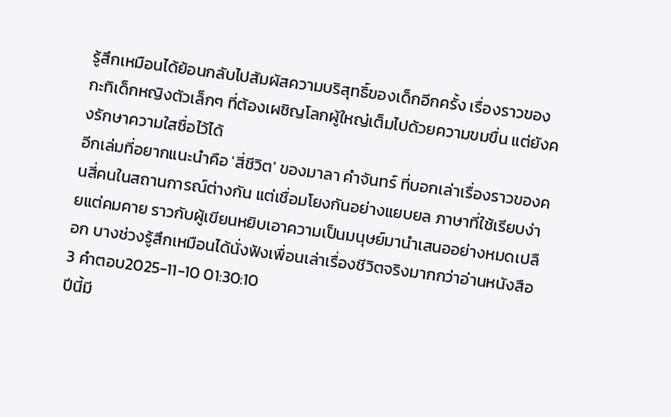รู้สึกเหมือนได้ย้อนกลับไปสัมผัสความบริสุทธิ์ของเด็กอีกครั้ง เรื่องราวของกะทิเด็กหญิงตัวเล็กๆ ที่ต้องเผชิญโลกผู้ใหญ่เต็มไปด้วยความขมขื่น แต่ยังคงรักษาความใสซื่อไว้ได้
อีกเล่มที่อยากแนะนำคือ 'สี่ชีวิต' ของมาลา คำจันทร์ ที่บอกเล่าเรื่องราวของคนสี่คนในสถานการณ์ต่างกัน แต่เชื่อมโยงกันอย่างแยบยล ภาษาที่ใช้เรียบง่ายแต่คมคาย ราวกับผู้เขียนหยิบเอาความเป็นมนุษย์มานำเสนออย่างหมดเปลือก บางช่วงรู้สึกเหมือนได้นั่งฟังเพื่อนเล่าเรื่องชีวิตจริงมากกว่าอ่านหนังสือ
3 คำตอบ2025-11-10 01:30:10
ปีนี้มี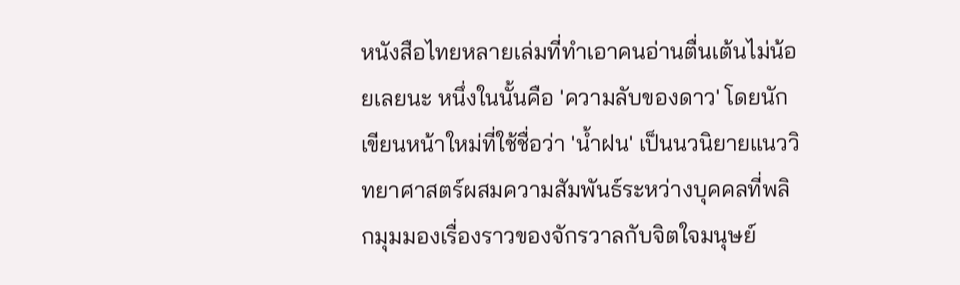หนังสือไทยหลายเล่มที่ทำเอาคนอ่านตื่นเต้นไม่น้อยเลยนะ หนึ่งในนั้นคือ 'ความลับของดาว' โดยนักเขียนหน้าใหม่ที่ใช้ชื่อว่า 'น้ำฝน' เป็นนวนิยายแนววิทยาศาสตร์ผสมความสัมพันธ์ระหว่างบุคคลที่พลิกมุมมองเรื่องราวของจักรวาลกับจิตใจมนุษย์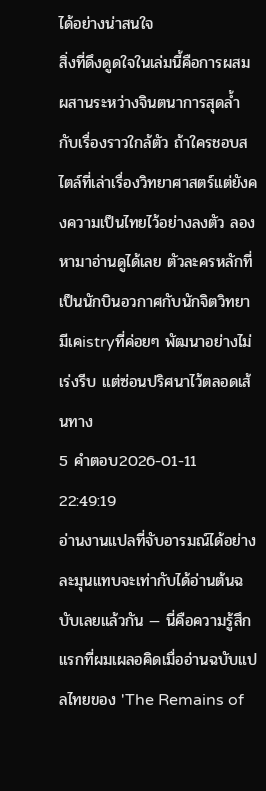ได้อย่างน่าสนใจ
สิ่งที่ดึงดูดใจในเล่มนี้คือการผสมผสานระหว่างจินตนาการสุดล้ำกับเรื่องราวใกล้ตัว ถ้าใครชอบสไตล์ที่เล่าเรื่องวิทยาศาสตร์แต่ยังคงความเป็นไทยไว้อย่างลงตัว ลองหามาอ่านดูได้เลย ตัวละครหลักที่เป็นนักบินอวกาศกับนักจิตวิทยามีเคistryที่ค่อยๆ พัฒนาอย่างไม่เร่งรีบ แต่ซ่อนปริศนาไว้ตลอดเส้นทาง
5 คำตอบ2026-01-11 22:49:19
อ่านงานแปลที่จับอารมณ์ได้อย่างละมุนแทบจะเท่ากับได้อ่านต้นฉบับเลยแล้วกัน — นี่คือความรู้สึกแรกที่ผมเผลอคิดเมื่ออ่านฉบับแปลไทยของ 'The Remains of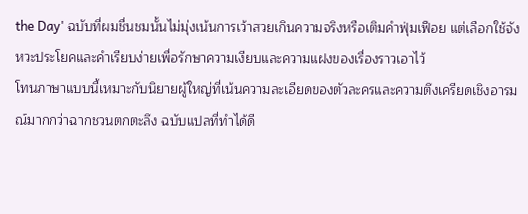the Day' ฉบับที่ผมชื่นชมนั้นไม่มุ่งเน้นการเว้าสวยเกินความจริงหรือเติมคำฟุ่มเฟือย แต่เลือกใช้จังหวะประโยคและคำเรียบง่ายเพื่อรักษาความเงียบและความแฝงของเรื่องราวเอาไว้
โทนภาษาแบบนี้เหมาะกับนิยายผู้ใหญ่ที่เน้นความละเอียดของตัวละครและความตึงเครียดเชิงอารมณ์มากกว่าฉากชวนตกตะลึง ฉบับแปลที่ทำได้ดี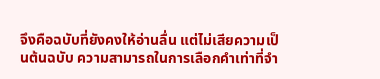จึงคือฉบับที่ยังคงให้อ่านลื่น แต่ไม่เสียความเป็นต้นฉบับ ความสามารถในการเลือกคำเท่าที่จำ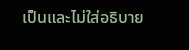เป็นและไม่ใส่อธิบาย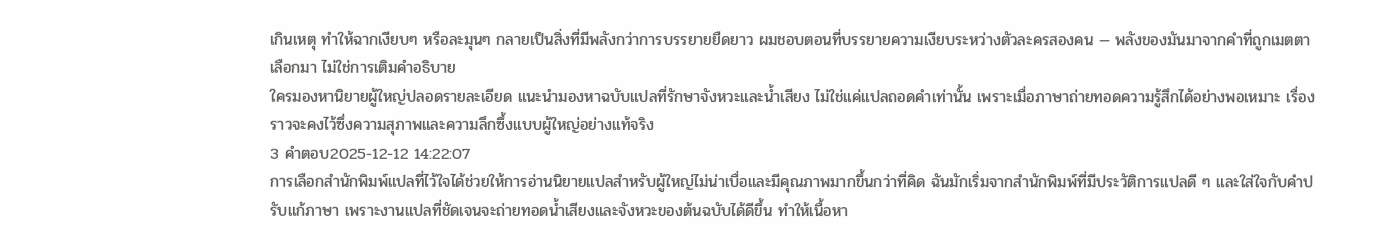เกินเหตุ ทำให้ฉากเงียบๆ หรือละมุนๆ กลายเป็นสิ่งที่มีพลังกว่าการบรรยายยืดยาว ผมชอบตอนที่บรรยายความเงียบระหว่างตัวละครสองคน — พลังของมันมาจากคำที่ถูกเมตตาเลือกมา ไม่ใช่การเติมคำอธิบาย
ใครมองหานิยายผู้ใหญ่ปลอดรายละเอียด แนะนำมองหาฉบับแปลที่รักษาจังหวะและน้ำเสียง ไม่ใช่แค่แปลถอดคำเท่านั้น เพราะเมื่อภาษาถ่ายทอดความรู้สึกได้อย่างพอเหมาะ เรื่องราวจะคงไว้ซึ่งความสุภาพและความลึกซึ้งแบบผู้ใหญ่อย่างแท้จริง
3 คำตอบ2025-12-12 14:22:07
การเลือกสำนักพิมพ์แปลที่ไว้ใจได้ช่วยให้การอ่านนิยายแปลสำหรับผู้ใหญ่ไม่น่าเบื่อและมีคุณภาพมากขึ้นกว่าที่คิด ฉันมักเริ่มจากสำนักพิมพ์ที่มีประวัติการแปลดี ๆ และใส่ใจกับคำปรับแก้ภาษา เพราะงานแปลที่ชัดเจนจะถ่ายทอดน้ำเสียงและจังหวะของต้นฉบับได้ดีขึ้น ทำให้เนื้อหา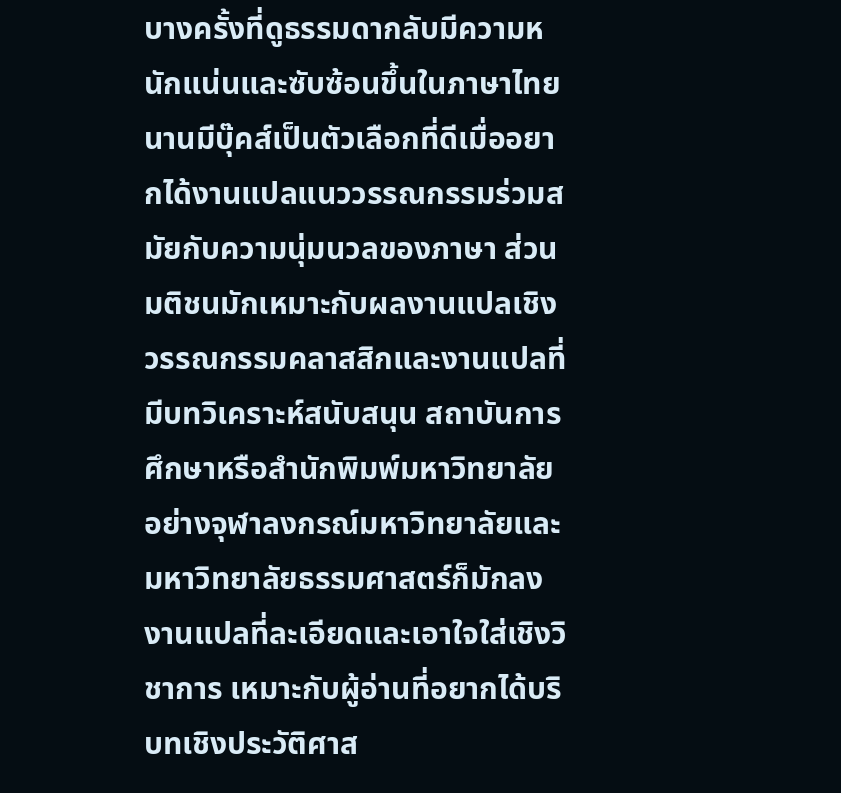บางครั้งที่ดูธรรมดากลับมีความหนักแน่นและซับซ้อนขึ้นในภาษาไทย
นานมีบุ๊คส์เป็นตัวเลือกที่ดีเมื่ออยากได้งานแปลแนววรรณกรรมร่วมสมัยกับความนุ่มนวลของภาษา ส่วนมติชนมักเหมาะกับผลงานแปลเชิงวรรณกรรมคลาสสิกและงานแปลที่มีบทวิเคราะห์สนับสนุน สถาบันการศึกษาหรือสำนักพิมพ์มหาวิทยาลัยอย่างจุฬาลงกรณ์มหาวิทยาลัยและมหาวิทยาลัยธรรมศาสตร์ก็มักลงงานแปลที่ละเอียดและเอาใจใส่เชิงวิชาการ เหมาะกับผู้อ่านที่อยากได้บริบทเชิงประวัติศาส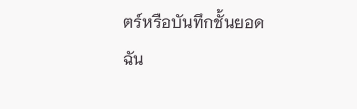ตร์หรือบันทึกชั้นยอด
ฉัน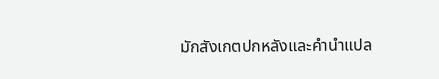มักสังเกตปกหลังและคำนำแปล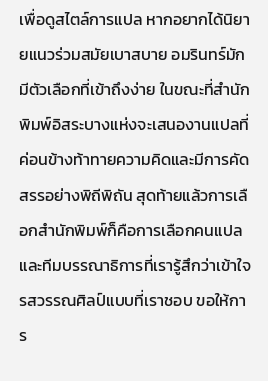เพื่อดูสไตล์การแปล หากอยากได้นิยายแนวร่วมสมัยเบาสบาย อมรินทร์มักมีตัวเลือกที่เข้าถึงง่าย ในขณะที่สำนักพิมพ์อิสระบางแห่งจะเสนองานแปลที่ค่อนข้างท้าทายความคิดและมีการคัดสรรอย่างพิถีพิถัน สุดท้ายแล้วการเลือกสำนักพิมพ์ก็คือการเลือกคนแปลและทีมบรรณาธิการที่เรารู้สึกว่าเข้าใจรสวรรณศิลป์แบบที่เราชอบ ขอให้การ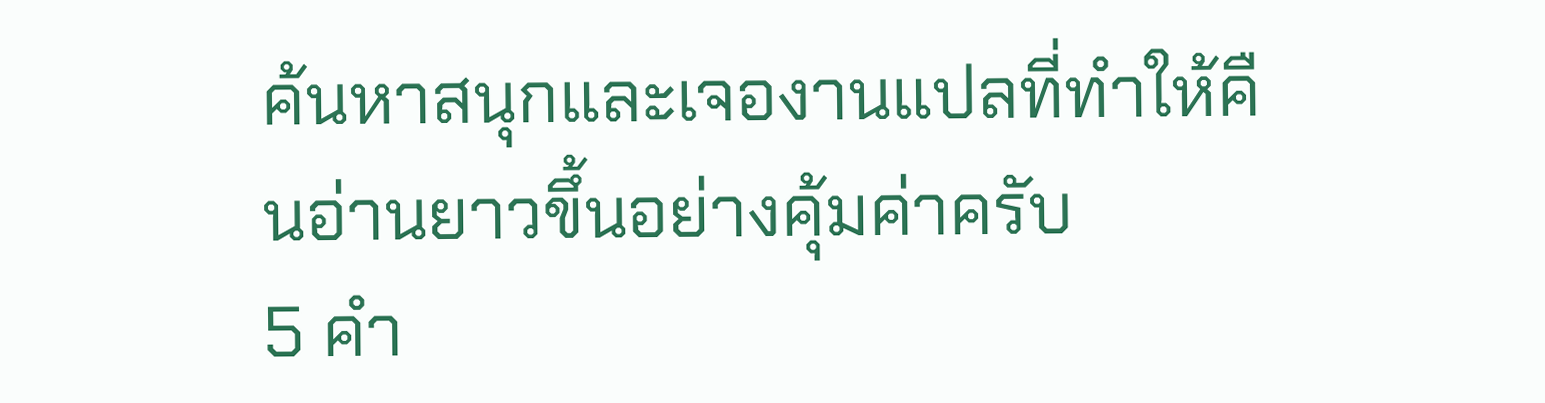ค้นหาสนุกและเจองานแปลที่ทำให้คืนอ่านยาวขึ้นอย่างคุ้มค่าครับ
5 คำ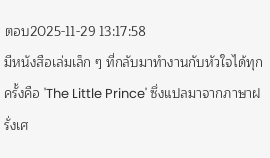ตอบ2025-11-29 13:17:58
มีหนังสือเล่มเล็ก ๆ ที่กลับมาทำงานกับหัวใจได้ทุกครั้งคือ 'The Little Prince' ซึ่งแปลมาจากภาษาฝรั่งเศ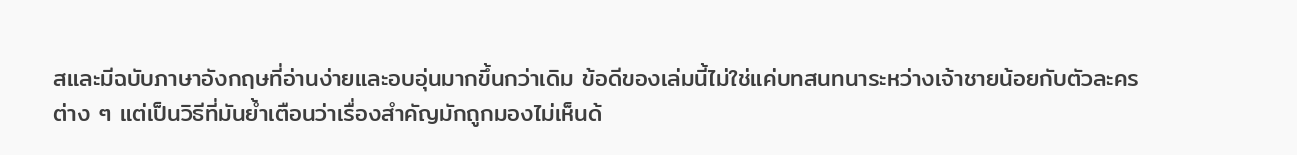สและมีฉบับภาษาอังกฤษที่อ่านง่ายและอบอุ่นมากขึ้นกว่าเดิม ข้อดีของเล่มนี้ไม่ใช่แค่บทสนทนาระหว่างเจ้าชายน้อยกับตัวละครต่าง ๆ แต่เป็นวิธีที่มันย้ำเตือนว่าเรื่องสำคัญมักถูกมองไม่เห็นด้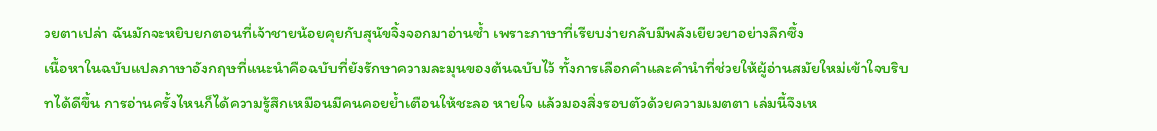วยตาเปล่า ฉันมักจะหยิบยกตอนที่เจ้าชายน้อยคุยกับสุนัขจิ้งจอกมาอ่านซ้ำ เพราะภาษาที่เรียบง่ายกลับมีพลังเยียวยาอย่างลึกซึ้ง
เนื้อหาในฉบับแปลภาษาอังกฤษที่แนะนำคือฉบับที่ยังรักษาความละมุนของต้นฉบับไว้ ทั้งการเลือกคำและคำนำที่ช่วยให้ผู้อ่านสมัยใหม่เข้าใจบริบทได้ดีขึ้น การอ่านครั้งไหนก็ได้ความรู้สึกเหมือนมีคนคอยย้ำเตือนให้ชะลอ หายใจ แล้วมองสิ่งรอบตัวด้วยความเมตตา เล่มนี้จึงเห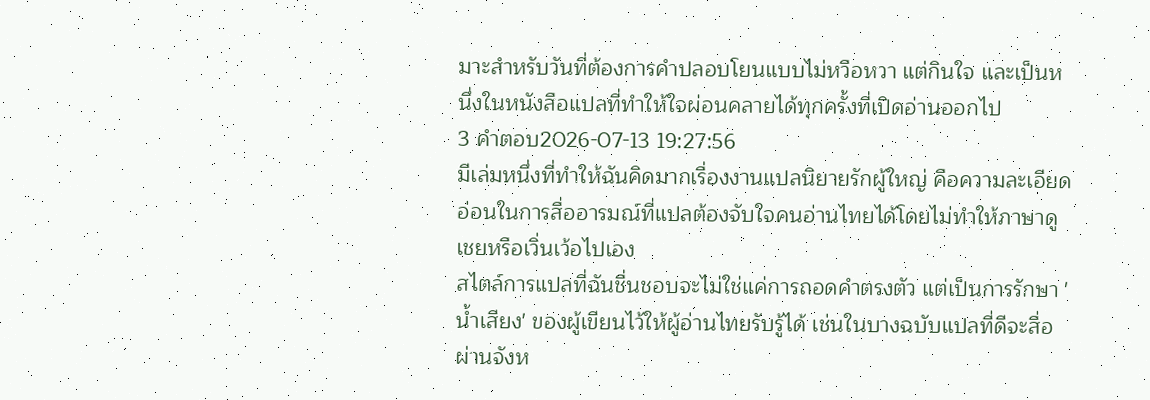มาะสำหรับวันที่ต้องการคำปลอบโยนแบบไม่หวือหวา แต่กินใจ และเป็นหนึ่งในหนังสือแปลที่ทำให้ใจผ่อนคลายได้ทุกครั้งที่เปิดอ่านออกไป
3 คำตอบ2026-07-13 19:27:56
มีเล่มหนึ่งที่ทำให้ฉันคิดมากเรื่องงานแปลนิยายรักผู้ใหญ่ คือความละเอียดอ่อนในการสื่ออารมณ์ที่แปลต้องจับใจคนอ่านไทยได้โดยไม่ทำให้ภาษาดูเชยหรือเวิ่นเว้อไปเอง
สไตล์การแปลที่ฉันชื่นชอบจะไม่ใช่แค่การถอดคำตรงตัว แต่เป็นการรักษา 'น้ำเสียง' ของผู้เขียนไว้ให้ผู้อ่านไทยรับรู้ได้ เช่นในบางฉบับแปลที่ดีจะสื่อผ่านจังห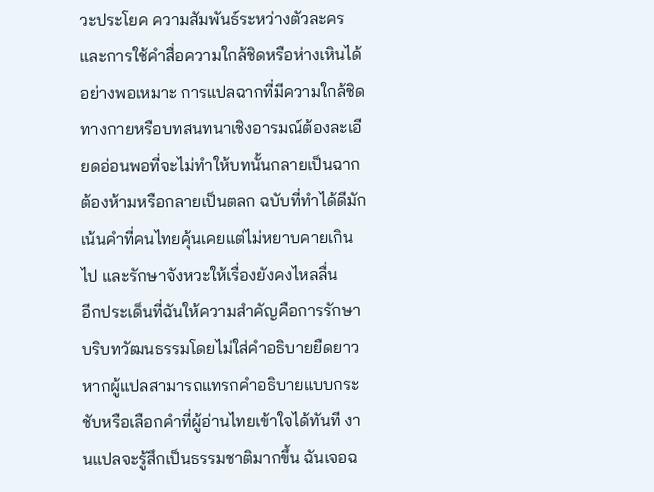วะประโยค ความสัมพันธ์ระหว่างตัวละคร และการใช้คำสื่อความใกล้ชิดหรือห่างเหินได้อย่างพอเหมาะ การแปลฉากที่มีความใกล้ชิดทางกายหรือบทสนทนาเชิงอารมณ์ต้องละเอียดอ่อนพอที่จะไม่ทำให้บทนั้นกลายเป็นฉากต้องห้ามหรือกลายเป็นตลก ฉบับที่ทำได้ดีมักเน้นคำที่คนไทยคุ้นเคยแต่ไม่หยาบคายเกินไป และรักษาจังหวะให้เรื่องยังคงไหลลื่น
อีกประเด็นที่ฉันให้ความสำคัญคือการรักษาบริบทวัฒนธรรมโดยไม่ใส่คำอธิบายยืดยาว หากผู้แปลสามารถแทรกคำอธิบายแบบกระชับหรือเลือกคำที่ผู้อ่านไทยเข้าใจได้ทันที งานแปลจะรู้สึกเป็นธรรมชาติมากขึ้น ฉันเจอฉ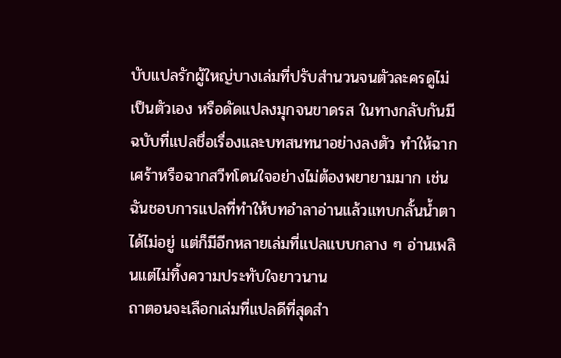บับแปลรักผู้ใหญ่บางเล่มที่ปรับสำนวนจนตัวละครดูไม่เป็นตัวเอง หรือดัดแปลงมุกจนขาดรส ในทางกลับกันมีฉบับที่แปลชื่อเรื่องและบทสนทนาอย่างลงตัว ทำให้ฉากเศร้าหรือฉากสวีทโดนใจอย่างไม่ต้องพยายามมาก เช่นฉันชอบการแปลที่ทำให้บทอำลาอ่านแล้วแทบกลั้นน้ำตาได้ไม่อยู่ แต่ก็มีอีกหลายเล่มที่แปลแบบกลาง ๆ อ่านเพลินแต่ไม่ทิ้งความประทับใจยาวนาน
ถาตอนจะเลือกเล่มที่แปลดีที่สุดสำ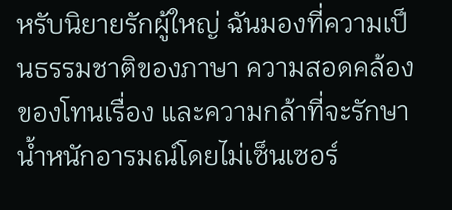หรับนิยายรักผู้ใหญ่ ฉันมองที่ความเป็นธรรมชาติของภาษา ความสอดคล้องของโทนเรื่อง และความกล้าที่จะรักษาน้ำหนักอารมณ์โดยไม่เซ็นเซอร์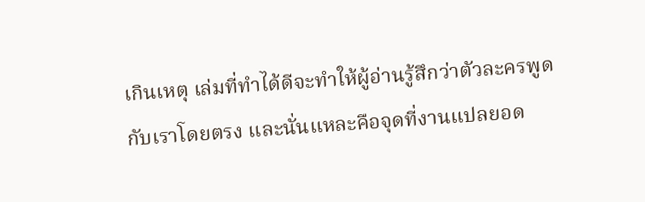เกินเหตุ เล่มที่ทำได้ดีจะทำให้ผู้อ่านรู้สึกว่าตัวละครพูดกับเราโดยตรง และนั่นแหละคือจุดที่งานแปลยอด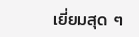เยี่ยมสุด ๆ